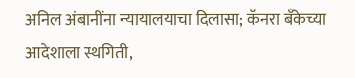अनिल अंबानींना न्यायालयाचा दिलासा; कॅनरा बँकेच्या आदेशाला स्थगिती,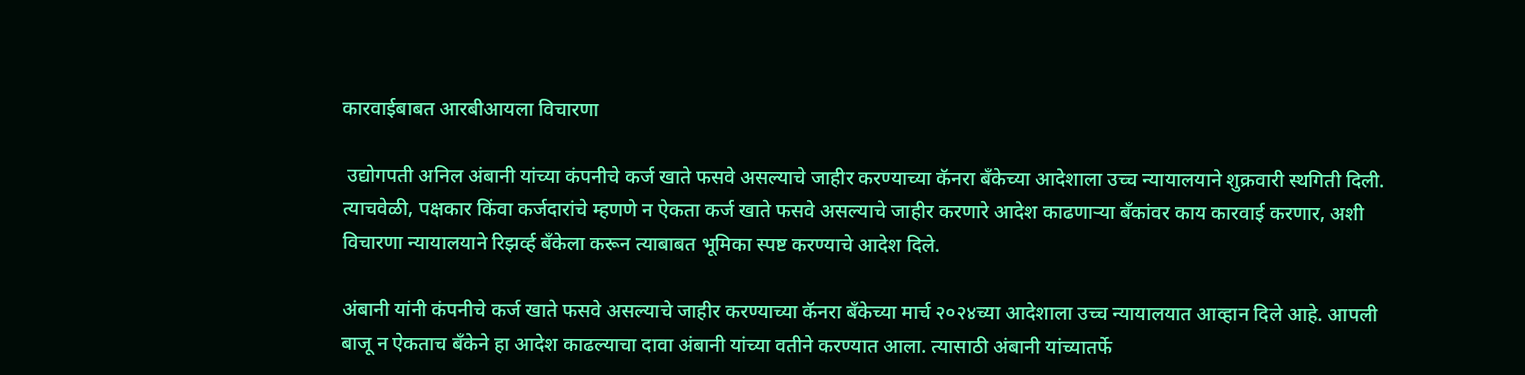कारवाईबाबत आरबीआयला विचारणा

 उद्योगपती अनिल अंबानी यांच्या कंपनीचे कर्ज खाते फसवे असल्याचे जाहीर करण्याच्या कॅनरा बँकेच्या आदेशाला उच्च न्यायालयाने शुक्रवारी स्थगिती दिली. त्याचवेळी, पक्षकार किंवा कर्जदारांचे म्हणणे न ऐकता कर्ज खाते फसवे असल्याचे जाहीर करणारे आदेश काढणाऱ्या बँकांवर काय कारवाई करणार, अशी विचारणा न्यायालयाने रिझर्व्ह बँकेला करून त्याबाबत भूमिका स्पष्ट करण्याचे आदेश दिले.

अंबानी यांनी कंपनीचे कर्ज खाते फसवे असल्याचे जाहीर करण्याच्या कॅनरा बँकेच्या मार्च २०२४च्या आदेशाला उच्च न्यायालयात आव्हान दिले आहे. आपली बाजू न ऐकताच बँकेने हा आदेश काढल्याचा दावा अंबानी यांच्या वतीने करण्यात आला. त्यासाठी अंबानी यांच्यातर्फे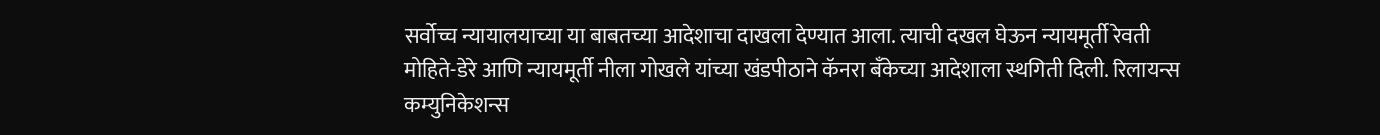सर्वोच्च न्यायालयाच्या या बाबतच्या आदेशाचा दाखला देण्यात आला. त्याची दखल घेऊन न्यायमूर्ती रेवती मोहिते-डेरे आणि न्यायमूर्ती नीला गोखले यांच्या खंडपीठाने कॅनरा बँकेच्या आदेशाला स्थगिती दिली. रिलायन्स कम्युनिकेशन्स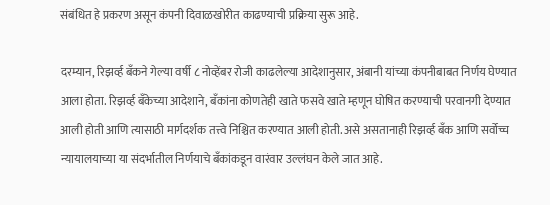संबंधित हे प्रकरण असून कंपनी दिवाळखोरीत काढण्याची प्रक्रिया सुरू आहे.

दरम्यान, रिझर्व्ह बँकने गेल्या वर्षी ८ नोव्हेंबर रोजी काढलेल्या आदेशानुसार, अंबानी यांच्या कंपनीबाबत निर्णय घेण्यात आला होता. रिझर्व्ह बँकेच्या आदेशाने, बँकांना कोणतेही खाते फसवे खाते म्हणून घोषित करण्याची परवानगी देण्यात आली होती आणि त्यासाठी मार्गदर्शक तत्त्वे निश्चित करण्यात आली होती. असे असतानाही रिझर्व्ह बँक आणि सर्वोच्च न्यायालयाच्या या संदर्भातील निर्णयाचे बँकांकडून वारंवार उल्लंघन केले जात आहे.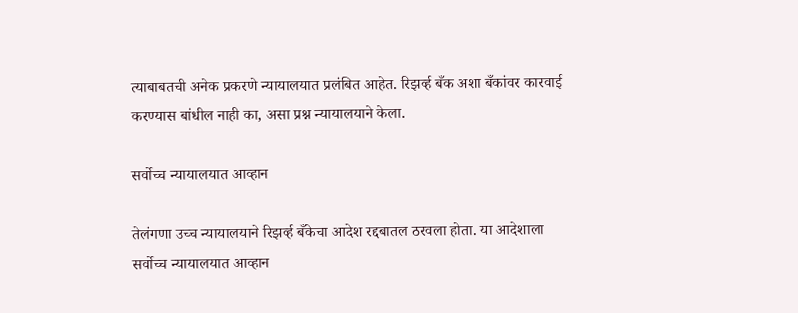त्याबाबतची अनेक प्रकरणे न्यायालयात प्रलंबित आहेत. रिझर्व्ह बँक अशा बँकांवर कारवाई करण्यास बांधील नाही का, असा प्रश्न न्यायालयाने केला.

सर्वोच्च न्यायालयात आव्हान

तेलंगणा उच्च न्यायालयाने रिझर्व्ह बँकेचा आदेश रद्दबातल ठरवला होता. या आदेशाला सर्वोच्च न्यायालयात आव्हान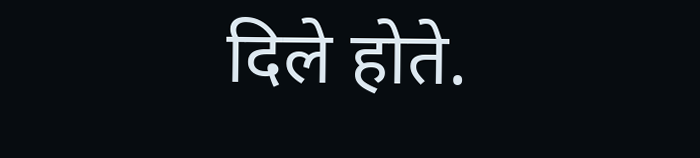दिले होते.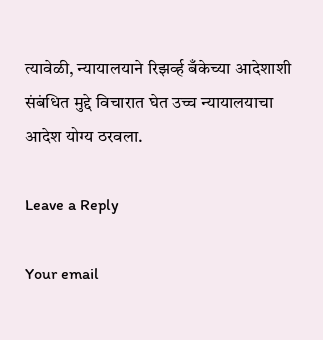त्यावेळी, न्यायालयाने रिझर्व्ह बँकेच्या आदेशाशी संबंधित मुद्दे विचारात घेत उच्च न्यायालयाचा आदेश योग्य ठरवला.

Leave a Reply

Your email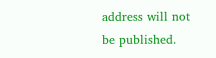address will not be published.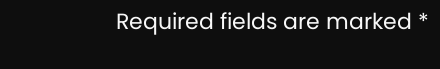Required fields are marked *